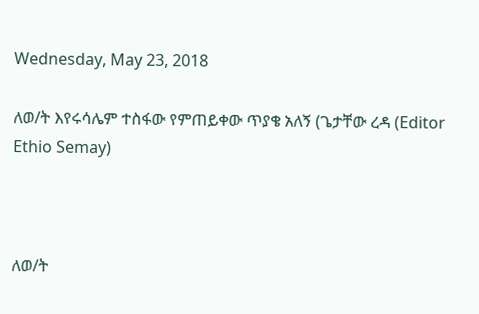Wednesday, May 23, 2018

ለወ/ት እየሩሳሌም ተስፋው የምጠይቀው ጥያቄ አለኝ (ጌታቸው ረዳ (Editor Ethio Semay)



ለወ/ት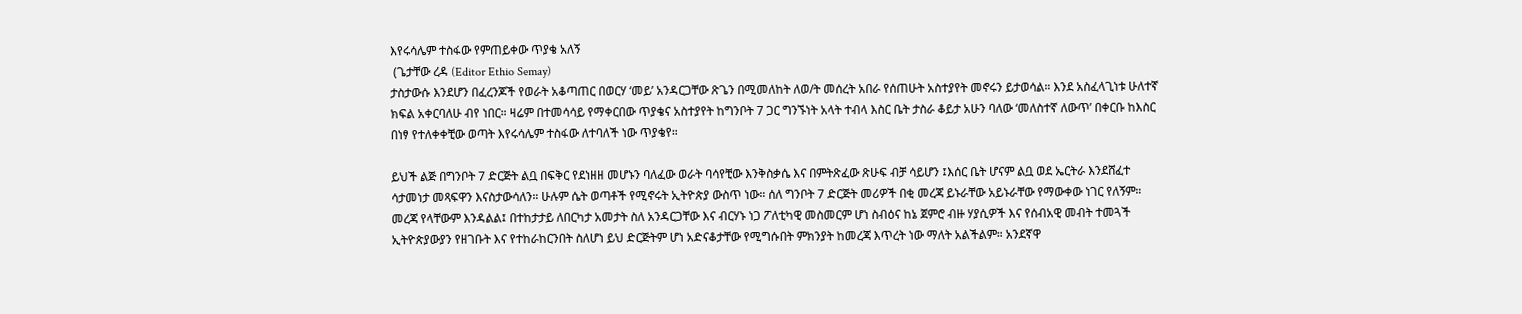እየሩሳሌም ተስፋው የምጠይቀው ጥያቄ አለኝ
 (ጌታቸው ረዳ (Editor Ethio Semay)
ታስታውሱ እንደሆን በፈረንጆች የወራት አቆጣጠር በወርሃ ‘መይ’ አንዳርጋቸው ጽጌን በሚመለከት ለወ/ት መሰረት አበራ የሰጠሁት አስተያየት መኖሩን ይታወሳል። እንደ አስፈላጊነቱ ሁለተኛ ክፍል አቀርባለሁ ብየ ነበር። ዛሬም በተመሳሳይ የማቀርበው ጥያቄና አስተያየት ከግንቦት 7 ጋር ግንኙነት አላት ተብላ እስር ቤት ታስራ ቆይታ አሁን ባለው ‘መለስተኛ ለውጥ’ በቀርቡ ከእስር በነፃ የተለቀቀቺው ወጣት እየሩሳሌም ተስፋው ለተባለች ነው ጥያቄየ።

ይህች ልጅ በግንቦት 7 ድርጅት ልቧ በፍቅር የደነዘዘ መሆኑን ባለፈው ወራት ባሳየቺው እንቅስቃሴ እና በምትጽፈው ጽሁፍ ብቻ ሳይሆን ፤እሰር ቤት ሆናም ልቧ ወደ ኤርትራ እንደሸፈተ ሳታመነታ መጻፍዋን እናስታውሳለን። ሁሉም ሴት ወጣቶች የሚኖሩት ኢትዮጵያ ውስጥ ነው። ሰለ ግንቦት 7 ድርጅት መሪዎች በቂ መረጃ ይኑራቸው አይኑራቸው የማውቀው ነገር የለኝም። መረጃ የላቸውም እንዳልል፤ በተከታታይ ለበርካታ አመታት ስለ አንዳርጋቸው እና ብርሃኑ ነጋ ፖለቲካዊ መስመርም ሆነ ስብዕና ከኔ ጀምሮ ብዙ ሃያሲዎች እና የሰብአዊ መብት ተመጓች ኢትዮጵያውያን የዘገቡት እና የተከራከርንበት ስለሆነ ይህ ድርጅትም ሆነ አድናቆታቸው የሚግሱበት ምክንያት ከመረጃ እጥረት ነው ማለት አልችልም። አንደኛዋ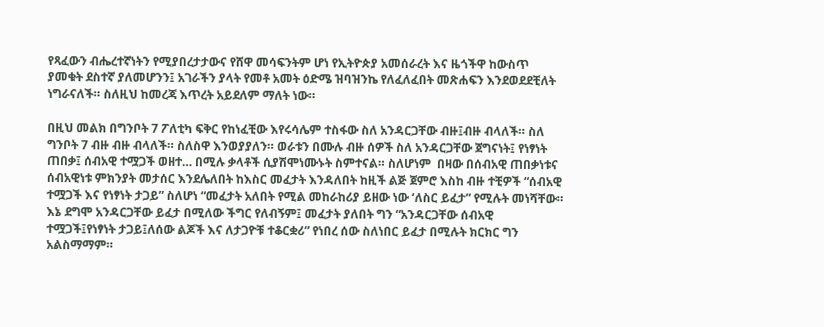የጻፈውን ብሔረተኛነትን የሚያበረታታውና የሸዋ መሳፍንትም ሆነ የኢትዮጵያ አመሰራረት እና ዜጎችዋ ከውስጥ ያመቁት ደስተኛ ያለመሆንን፤ አገራችን ያላት የመቶ አመት ዕድሜ ዝባዝንኬ የለፈለፈበት መጽሐፍን እንደወደደቺለት ነግራናለች። ስለዚህ ከመረጃ እጥረት አይደለም ማለት ነው።

በዚህ መልክ በግንቦት 7 ፖለቲካ ፍቅር የከነፈቺው እየሩሳሌም ተስፋው ስለ አንዳርጋቸው ብዙ፤ብዙ ብላለች። ስለ ግንቦት 7 ብዙ ብዙ ብላለች። ስለስዋ እንወያያለን። ወራቱን በሙሉ ብዙ ሰዎች ስለ አንዳርጋቸው ጀግናነት፤ የነፃነት ጠበቃ፤ ሰብአዊ ተሟጋች ወዘተ… በሚሉ ቃላቶች ሲያሽሞነሙኑት ስምተናል። ስለሆነም  በዛው በሰብአዊ ጠበቃነቱና ሰብአዊነቱ ምክንያት መታሰር እንደሌለበት ከእስር መፈታት እንዳለበት ከዚች ልጅ ጀምሮ እስከ ብዙ ተቺዎች “ሰብአዊ ተሟጋች እና የነፃነት ታጋይ” ስለሆነ “መፈታት አለበት የሚል መከራከሪያ ይዘው ነው ‘ለስር ይፈታ” የሚሉት መነሻቸው። እኔ ደግሞ አንዳርጋቸው ይፈታ በሚለው ችግር የለብኝም፤ መፈታት ያለበት ግን “አንዳርጋቸው ሰብአዊ ተሟጋች፤የነፃነት ታጋይ፤ለሰው ልጆች እና ለታጋዮቹ ተቆርቋሪ” የነበረ ሰው ስለነበር ይፈታ በሚሉት ክርክር ግን አልስማማም።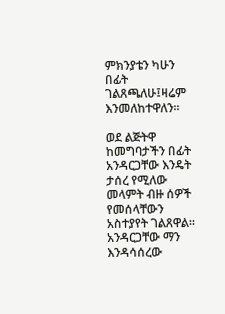ምክንያቴን ካሁን በፊት ገልጸጫለሁ፤ዛሬም እንመለከተዋለን።

ወደ ልጅትዋ ከመግባታችን በፊት አንዳርጋቸው እንዴት ታሰረ የሚለው መላምት ብዙ ሰዎች የመሰላቸውን አስተያየት ገልጸዋል። አንዳርጋቸው ማን እንዳሳሰረው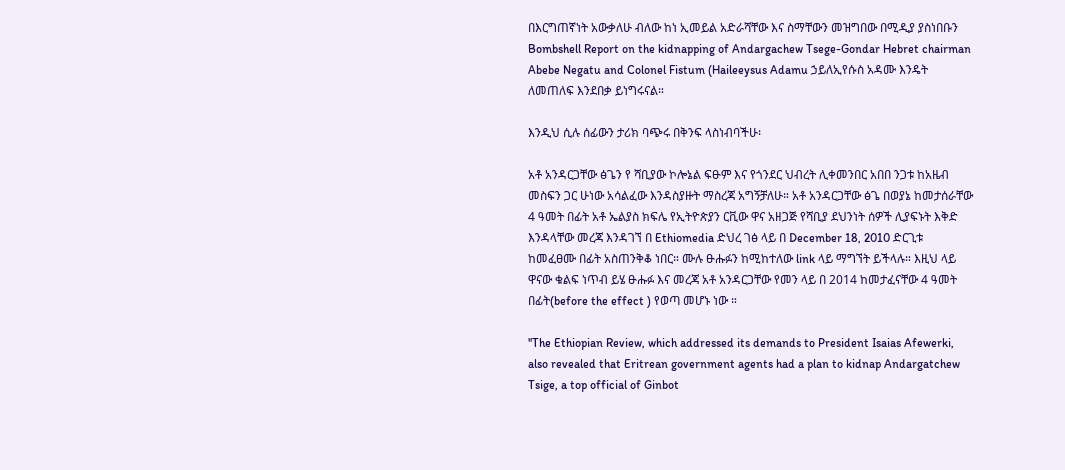በእርግጠኛነት አውቃለሁ ብለው ከነ ኢመይል አድራሻቸው እና ስማቸውን መዝግበው በሚዲያ ያስነበቡን Bombshell Report on the kidnapping of Andargachew Tsege-Gondar Hebret chairman Abebe Negatu and Colonel Fistum (Haileeysus Adamu ኃይለኢየሱስ አዳሙ እንዴት ለመጠለፍ እንደበቃ ይነግሩናል።

እንዲህ ሲሉ ሰፊውን ታሪክ ባጭሩ በቅንፍ ላስነብባችሁ፡

አቶ አንዳርጋቸው ፅጌን የ ሻቢያው ኮሎኔል ፍፁም እና የጎንደር ህብረት ሊቀመንበር አበበ ንጋቱ ከአዜብ መስፍን ጋር ሁነው አሳልፈው እንዳስያዙት ማስረጃ አግኝቻለሁ። አቶ አንዳርጋቸው ፅጌ በወያኔ ከመታሰራቸው 4 ዓመት በፊት አቶ ኤልያስ ክፍሌ የኢትዮጵያን ርቪው ዋና አዘጋጅ የሻቢያ ደህንነት ሰዎች ሊያፍኑት እቅድ እንዳላቸው መረጃ እንዳገኘ በ Ethiomedia ድህረ ገፅ ላይ በ December 18, 2010 ድርጊቱ ከመፈፀሙ በፊት አስጠንቅቆ ነበር። ሙሉ ፁሑፉን ከሚከተለው link ላይ ማግኘት ይችላሉ። እዚህ ላይ ዋናው ቁልፍ ነጥብ ይሄ ፁሑፉ እና መረጃ አቶ አንዳርጋቸው የመን ላይ በ 2014 ከመታፈናቸው 4 ዓመት በፊት(before the effect ) የወጣ መሆኑ ነው ።

''The Ethiopian Review, which addressed its demands to President Isaias Afewerki, also revealed that Eritrean government agents had a plan to kidnap Andargatchew Tsige, a top official of Ginbot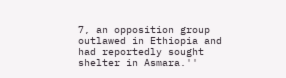7, an opposition group outlawed in Ethiopia and had reportedly sought shelter in Asmara.''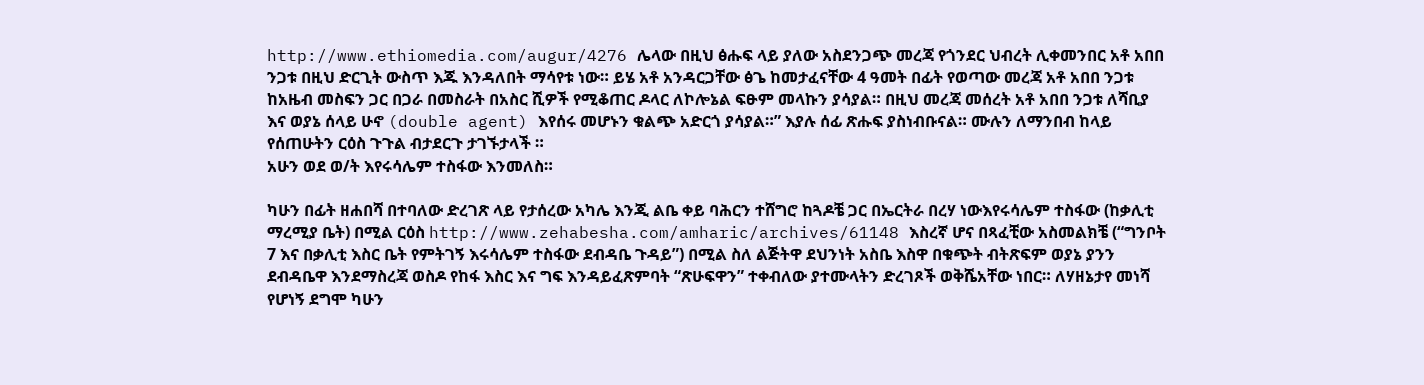http://www.ethiomedia.com/augur/4276 ሌላው በዚህ ፅሑፍ ላይ ያለው አስደንጋጭ መረጃ የጎንደር ህብረት ሊቀመንበር አቶ አበበ ንጋቱ በዚህ ድርጊት ውስጥ እጁ እንዳለበት ማሳየቱ ነው። ይሄ አቶ አንዳርጋቸው ፅጌ ከመታፈናቸው 4 ዓመት በፊት የወጣው መረጃ አቶ አበበ ንጋቱ ከአዜብ መስፍን ጋር በጋራ በመስራት በአስር ሺዎች የሚቆጠር ዶላር ለኮሎኔል ፍፁም መላኩን ያሳያል። በዚህ መረጃ መሰረት አቶ አበበ ንጋቱ ለሻቢያ እና ወያኔ ሰላይ ሁኖ (double agent) እየሰሩ መሆኑን ቁልጭ አድርጎ ያሳያል።” እያሉ ሰፊ ጽሑፍ ያስነብቡናል። ሙሉን ለማንበብ ከላይ የሰጠሁትን ርዕስ ጉጉል ብታደርጉ ታገኙታላች ።
አሁን ወደ ወ/ት እየሩሳሌም ተስፋው እንመለስ።

ካሁን በፊት ዘሐበሻ በተባለው ድረገጽ ላይ የታሰረው አካሌ እንጂ ልቤ ቀይ ባሕርን ተሸግሮ ከጓዶቼ ጋር በኤርትራ በረሃ ነውእየሩሳሌም ተስፋው (ከቃሊቲ ማረሚያ ቤት) በሚል ርዕስ http://www.zehabesha.com/amharic/archives/61148 እስረኛ ሆና በጻፈቺው አስመልክቼ (“ግንቦት 7 እና በቃሊቲ እስር ቤት የምትገኝ እሩሳሌም ተስፋው ደብዳቤ ጉዳይ”) በሚል ስለ ልጅትዋ ደህንነት አስቤ እስዋ በቁጭት ብትጽፍም ወያኔ ያንን ደብዳቤዋ እንደማስረጃ ወስዶ የከፋ እስር እና ግፍ እንዳይፈጽምባት “ጽሁፍዋን” ተቀብለው ያተሙላትን ድረገጾች ወቅሼአቸው ነበር። ለሃዘኔታየ መነሻ የሆነኝ ደግሞ ካሁን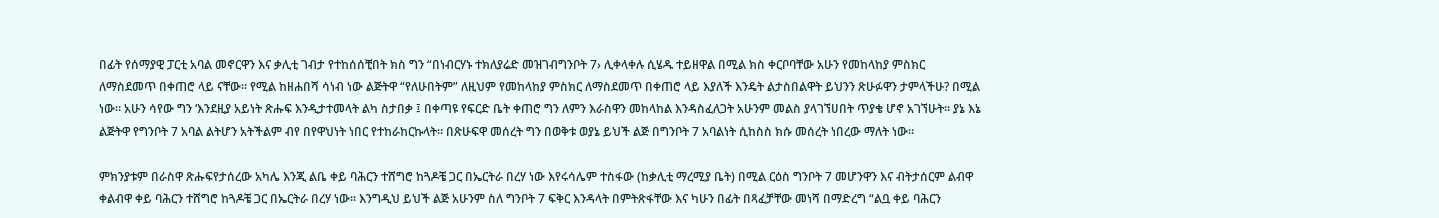በፊት የሰማያዊ ፓርቲ አባል መኖርዋን እና ቃሊቲ ገብታ የተከሰሰቺበት ክስ ግን “በነብርሃኑ ተክለያሬድ መዝገብግንቦት 7› ሊቀላቀሉ ሲሄዱ ተይዘዋል በሚል ክስ ቀርቦባቸው አሁን የመከላከያ ምስክር ለማስደመጥ በቀጠሮ ላይ ናቸው። የሚል ከዘሐበሻ ሳነብ ነው ልጅትዋ “የለሁበትም” ለዚህም የመከላከያ ምስክር ለማስደመጥ በቀጠሮ ላይ እያለች እንዴት ልታስበልዋት ይህንን ጽሁፉዋን ታምላችሁ? በሚል ነው። አሁን ሳየው ግን ‘እንደዚያ አይነት ጽሑፍ እንዲታተመላት ልካ ስታበቃ ፤ በቀጣዩ የፍርድ ቤት ቀጠሮ ግን ለምን እራስዋን መከላከል እንዳስፈለጋት አሁንም መልስ ያላገኘሀበት ጥያቄ ሆኖ አገኘሁት። ያኔ እኔ ልጅትዋ የግንቦት 7 አባል ልትሆን አትችልም ብየ በየዋህነት ነበር የተከራከርኩላት። በጽሁፍዋ መሰረት ግን በወቅቱ ወያኔ ይህች ልጅ በግንቦት 7 አባልነት ሲከስስ ክሱ መሰረት ነበረው ማለት ነው።

ምክንያቱም በራስዋ ጽሑፍየታሰረው አካሌ እንጂ ልቤ ቀይ ባሕርን ተሸግሮ ከጓዶቼ ጋር በኤርትራ በረሃ ነው እየሩሳሌም ተስፋው (ከቃሊቲ ማረሚያ ቤት) በሚል ርዕስ ግንቦት 7 መሆንዋን እና ብትታሰርም ልብዋ ቀልብዋ ቀይ ባሕርን ተሸግሮ ከጓዶቼ ጋር በኤርትራ በረሃ ነው። እንግዲህ ይህች ልጅ አሁንም ስለ ግንቦት 7 ፍቅር እንዳላት በምትጽፋቸው እና ካሁን በፊት በጻፈቻቸው መነሻ በማድረግ “ልቧ ቀይ ባሕርን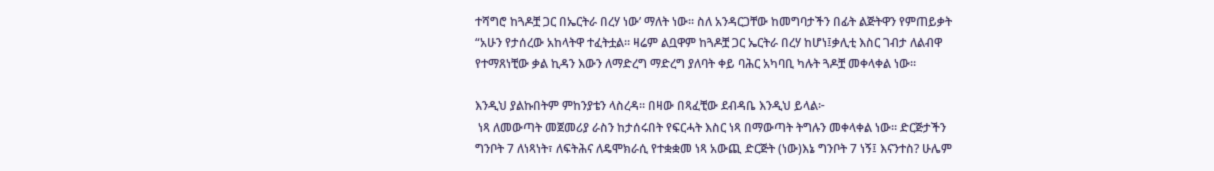ተሻግሮ ከጓዶቿ ጋር በኤርትራ በረሃ ነው’ ማለት ነው። ስለ አንዳርጋቸው ከመግባታችን በፊት ልጅትዋን የምጠይቃት “አሁን የታሰረው አከላትዋ ተፈትቷል። ዛሬም ልቧዋም ከጓዶቿ ጋር ኤርትራ በረሃ ከሆነ፤ቃሊቲ እስር ገብታ ለልብዋ የተማጸነቺው ቃል ኪዳን እውን ለማድረግ ማድረግ ያለባት ቀይ ባሕር አካባቢ ካሉት ጓዶቿ መቀላቀል ነው።

እንዲህ ያልኩበትም ምከንያቴን ላስረዳ። በዛው በጻፈቺው ደብዳቤ እንዲህ ይላል፦
 ነጻ ለመውጣት መጀመሪያ ራስን ከታሰሩበት የፍርሓት እስር ነጻ በማውጣት ትግሉን መቀላቀል ነው። ድርጅታችን ግንቦት 7 ለነጻነት፣ ለፍትሕና ለዴሞክራሲ የተቋቋመ ነጻ አውጪ ድርጅት (ነው)እኔ ግንቦት 7 ነኝ፤ እናንተስ? ሁሌም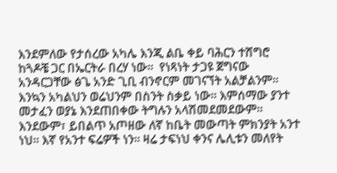እንደምለው የታሰረው አካሌ እንጂ ልቤ ቀይ ባሕርን ተሸግሮ ከጓዶቼ ጋር በኤርትራ በረሃ ነው፡፡  የነጻነት ታጋዩ ጀግናው አንዳርጋቸው ፅጌ አንድ ጊቢ ብንኖርም መገናኘት አልቻልንም፡፡ እንኳን አካልህን ወሬህንም በስንት ስቃይ ነው፡፡ እምሰማው ያንተ መታፈን ወያኔ እንደጠበቀው ትግሉን አላሽመደመደውም፡፡ እንደውም፣ ይበልጥ አጦዘው ለኛ ከቤት መውጣት ምክንያት አንተ ነህ፡፡ እኛ የአንተ ፍሬዎች ነን፡፡ ዛሬ ታፍነህ ቀንና ሌሊቱን መለየት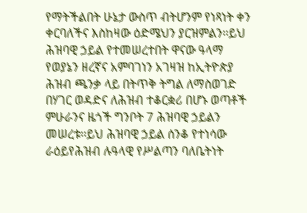የማትችልበት ሁኔታ ውስጥ ብትሆንም የነጻነት ቀን ቀርባለችና እስከዛው ዕድሜህን ያርዝምልን፡፡ይህ ሕዝባዊ ኃይል የተመሠረተበት ዋናው ዓላማ የወያኔን ዘረኛና አምባገነን አገዛዝ ከኢትዮጵያ ሕዝብ ጫንቃ ላይ በትጥቅ ትግል ለማስወገድ በሃገር ወዳድና ለሕዝብ ተቆርቋሪ በሆኑ ወጣቶች ምሁራንና ዜጎች ግንቦት 7 ሕዝባዊ ኃይልን መሠረቱ፡፡ይህ ሕዝባዊ ኃይል ሰንቆ የተነሳው ራዕይየሕዝብ ሉዓላዊ የሥልጣን ባለቤትነት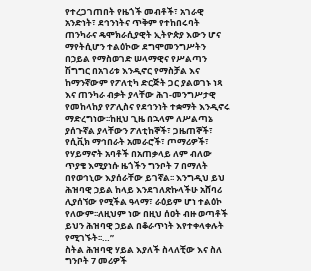የተረጋገጠበት የዜጎች መብቶች፣ አገራዊ አንድነት፣ ደኅንነትና ጥቅም የተከበሩባት ጠንካራና ዴሞክራሲያዊት ኢትዮጵያ እውን ሆና ማየትሲሆን ተልዕኮው ደግሞመንግሥትን በኃይል የማስወገድ ሠላማዊና የሥልጣን ሽግግር በአገሪቱ እንዲኖር የማስቻል እና ከማንኛውም የፖለቲካ ድርጅት ጋር ያልወገኑ ነጻ እና ጠንካራ ብቃት ያላቸው ሕገ-መንግሥታዊ የመከላከያ የፖሊስና የደኅንነት ተቋማት እንዲኖሩ ማድረግነው፡፡ከዚህ ጊዜ በኋላም ለሥልጣኔ ያሰጉኛል ያላቸውን ፖለቲከኞች፣ ጋዜጠኞች፣ የሲቪክ ማኅበራት አመራሮች፣ ጦማሪዎች፣ የሃይማኖት አባቶች በአጠቃላይ ለም ብለው ጥያቄ እሚያነሱ ዜጎችን ግንቦት 7 በማለት በየወኅኒው እያሰራቸው ይገኛል፡፡ እንግዲህ ይህ ሕዝባዊ ኃይል ከላይ እንደገለጽኩላችሁ አሸባሪ ሊያሰኘው የሚችል ዓላማ፣ ራዕይም ሆነ ተልዕኮ የለውም፡፡ለዚህም ነው በዚህ ሰዐት ብዙ ወጣቶች ይህን ሕዝባዊ ኃይል በቆራጥነት እየተቀላቀሉት የሚገኙት፡፡…”
ስትል ሕዝባዊ ሃይል እያለች ስላለቺው እና ስለ ግንቦት 7 መሪዎች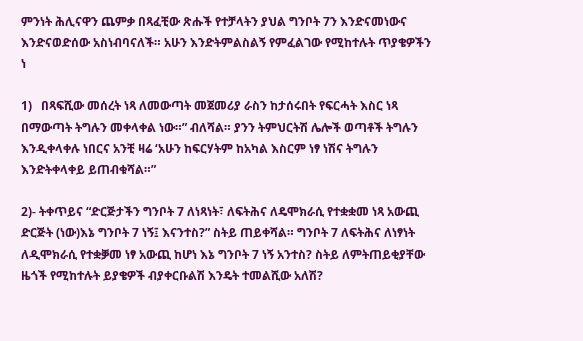ምንነት ሕሊናዋን ጨምቃ በጻፈቺው ጽሑች የተቻላትን ያህል ግንቦት 7ን እንድናመነውና እንድናወድሰው አስነብባናለች። አሁን እንድትምልስልኝ የምፈልገው የሚከተሉት ጥያቄዎችን ነ

1)   በጻፍሺው መሰረት ነጻ ለመውጣት መጀመሪያ ራስን ከታሰሩበት የፍርሓት እስር ነጻ በማውጣት ትግሉን መቀላቀል ነው።” ብለሻል። ያንን ትምህርትሽ ሌሎች ወጣቶች ትግሉን እንዲቀላቀሉ ነበርና አንቺ ዛሬ ‘አሁን ከፍርሃትም ከአካል እስርም ነፃ ነሽና ትግሉን እንድትቀላቀይ ይጠብቁሻል።”

2)- ትቀጥይና “ድርጅታችን ግንቦት 7 ለነጻነት፣ ለፍትሕና ለዴሞክራሲ የተቋቋመ ነጻ አውጪ ድርጅት (ነው)እኔ ግንቦት 7 ነኝ፤ እናንተስ?” ስትይ ጠይቀሻል። ግንቦት 7 ለፍትሕና ለነፃነት ለዲሞክራሲ የተቋቓመ ነፃ አውጪ ከሆነ እኔ ግንቦት 7 ነኝ አንተስ? ስትይ ለምትጠይቂያቸው ዜጎች የሚከተሉት ይያቄዎች ብያቀርቡልሽ እንዴት ተመልሺው አለሽ?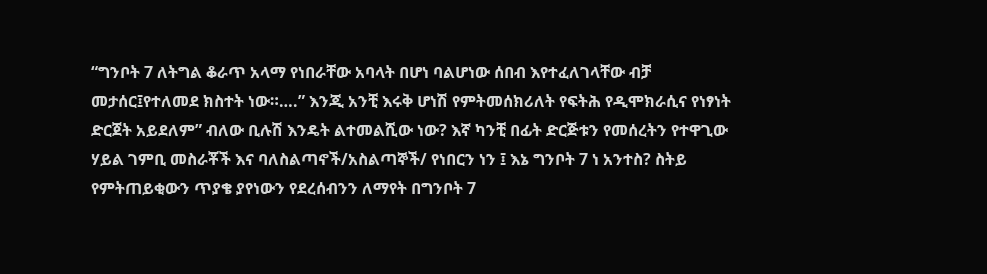“ግንቦት 7 ለትግል ቆራጥ አላማ የነበራቸው አባላት በሆነ ባልሆነው ሰበብ እየተፈለገላቸው ብቻ መታሰር፤የተለመደ ክስተት ነው።….” እንጂ አንቺ እሩቅ ሆነሽ የምትመሰክሪለት የፍትሕ የዲሞክራሲና የነፃነት ድርጀት አይደለም” ብለው ቢሉሽ እንዴት ልተመልሺው ነው? እኛ ካንቺ በፊት ድርጅቱን የመሰረትን የተዋጊው ሃይል ገምቢ መስራቾች እና ባለስልጣኖች/አስልጣኞች/ የነበርን ነን ፤ እኔ ግንቦት 7 ነ አንተስ? ስትይ የምትጠይቂውን ጥያቄ ያየነውን የደረሰብንን ለማየት በግንቦት 7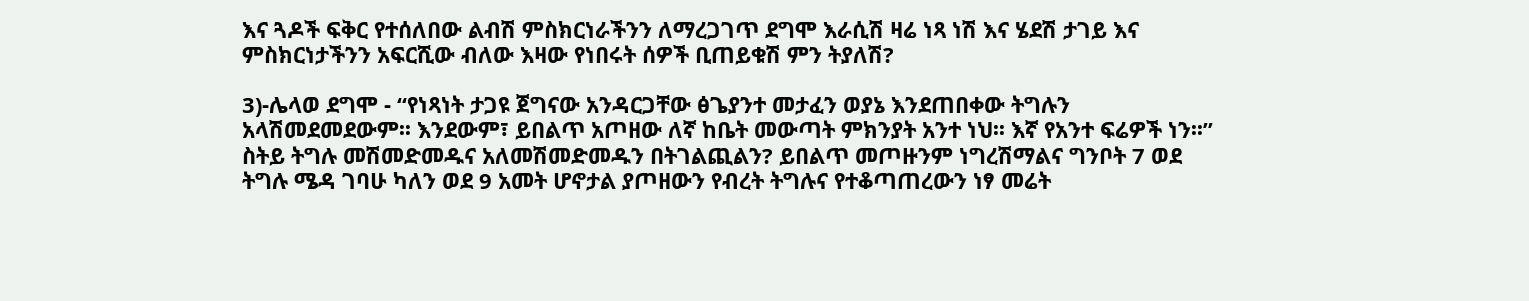እና ጓዶች ፍቅር የተሰለበው ልብሽ ምስክርነራችንን ለማረጋገጥ ደግሞ እራሲሽ ዛሬ ነጻ ነሽ እና ሄደሽ ታገይ እና ምስክርነታችንን አፍርሺው ብለው እዛው የነበሩት ሰዎች ቢጠይቁሽ ምን ትያለሽ?

3)-ሌላወ ደግሞ - “የነጻነት ታጋዩ ጀግናው አንዳርጋቸው ፅጌያንተ መታፈን ወያኔ እንደጠበቀው ትግሉን አላሽመደመደውም፡፡ እንደውም፣ ይበልጥ አጦዘው ለኛ ከቤት መውጣት ምክንያት አንተ ነህ፡፡ እኛ የአንተ ፍሬዎች ነን፡፡” ስትይ ትግሉ መሽመድመዱና አለመሽመድመዱን በትገልጪልን? ይበልጥ መጦዙንም ነግረሽማልና ግንቦት 7 ወደ ትግሉ ሜዳ ገባሁ ካለን ወደ 9 አመት ሆኖታል ያጦዘውን የብረት ትግሉና የተቆጣጠረውን ነፃ መሬት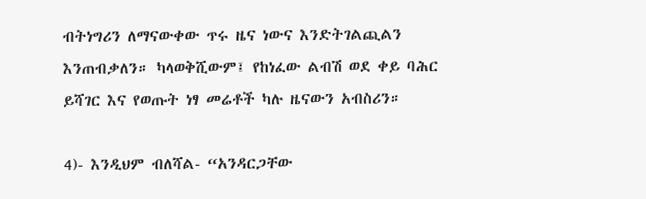ብትነግሪን ለማናውቀው ጥሩ ዜና ነውና እንድትገልጪልን እንጠብቃለን። ካላወቅሺውም፤ የከነፈው ልብሽ ወደ ቀይ ባሕር ይሻገር እና የወጡት ነፃ መሬቶች ካሉ ዜናውን አብስሪን።

4)- እንዲህም ብለሻል- “አንዳርጋቸው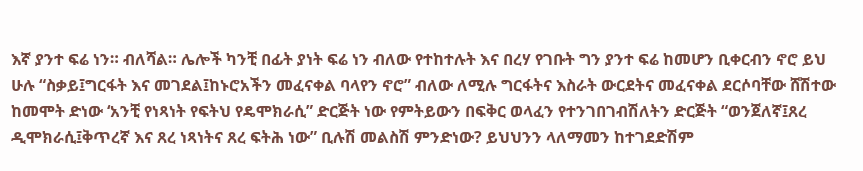እኛ ያንተ ፍሬ ነን። ብለሻል። ሌሎች ካንቺ በፊት ያነት ፍሬ ነን ብለው የተከተሉት እና በረሃ የገቡት ግን ያንተ ፍሬ ከመሆን ቢቀርብን ኖሮ ይህ ሁሉ “ስቃይ፤ግርፋት እና መገደል፤ከኑሮአችን መፈናቀል ባላየን ኖሮ” ብለው ለሚሉ ግርፋትና እስራት ውርደትና መፈናቀል ደርሶባቸው ሸሽተው ከመሞት ድነው ‘አንቺ የነጻነት የፍትህ የዴሞክራሲ” ድርጅት ነው የምትይውን በፍቅር ወላፈን የተንገበገብሽለትን ድርጅት “ወንጀለኛ፤ጸረ ዲሞክራሲ፤ቅጥረኛ እና ጸረ ነጻነትና ጸረ ፍትሕ ነው” ቢሉሽ መልስሽ ምንድነው? ይህህንን ላለማመን ከተገደድሽም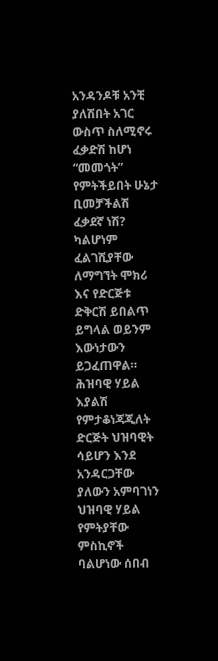አንዳንዶቹ አንቺ ያለሽበት አገር ውስጥ ስለሚኖሩ ፈቃድሽ ከሆነ “መመጎት” የምትችይበት ሁኔታ ቢመቻችልሽ ፈቃደኛ ነሽ? ካልሆነም ፈልገሺያቸው ለማግኘት ሞክሪ እና የድርጅቱ ድቅርሽ ይበልጥ ይግላል ወይንም እውነታውን ይጋፈጠዋል። ሕዝባዊ ሃይል እያልሽ የምታቆነጃጂለት ድርጅት ህዝባዊት ሳይሆን እንደ አንዳርጋቸው ያለውን አምባገነን ህዝባዊ ሃይል የምትያቸው ምስኪኖች ባልሆነው ሰበብ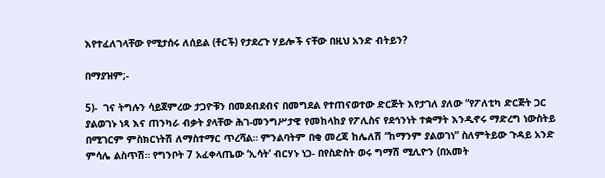እየተፈለገላቸው የሚታሰሩ ለሰይል (ቶርች) የታደረጉ ሃይሎች ናቸው በዚህ አንድ ብትይን?

በማያዝም;-

5)-  ገና ትግሉን ሳይጀምረው ታጋዮቹን በመደብደብና በመግደል የተጠናወተው ድርጅት እየታገለ ያለው “የፖለቲካ ድርጅት ጋር ያልወገኑ ነጻ እና ጠንካራ ብቃት ያላቸው ሕገ-መንግሥታዊ የመከላከያ የፖሊስና የደኅንነት ተቋማት እንዲኖሩ ማድረግ ነውስትይ በሚገርም ምስክርነትሽ ለማስተማር ጥረሻል። ምንልባትም በቂ መረጃ ከሌለሽ “ከማንም ያልወገነ” ስለምትይው ጉዳይ አንድ ምሳሌ ልስጥሽ። የግንቦት 7 አፈቀላጤው ‘ኢሳት’ ብርሃኑ ነጋ- በየስድስት ወሩ ግማሽ ሚሊዮን (በአመት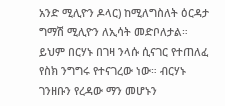አንድ ሚሊዮን ዶላር) ከሚለግስለት ዕርዳታ ግማሽ ሚሊዮን ለኢሳት መድቦለታል። ይህም በርሃኑ በገዛ ንላሱ ሲናገር የተጠለፈ የስክ ንግግሩ የተናገረው ነው። ብርሃኑ ገንዘቡን የረዳው ማን መሆኑን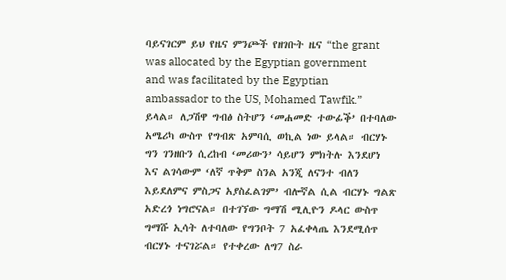ባይናገርም ይህ የዜና ምንጮች የዘገቡት ዜና “the grant was allocated by the Egyptian government and was facilitated by the Egyptian ambassador to the US, Mohamed Tawfik.” ይላል። ለጋሽዋ ግብፅ ስትሆን ‘መሐመድ ተውፊቕ’ በተባለው አሜሪካ ውስጥ የግብጽ አምባሲ ወኪል ነው ይላል። ብርሃኑ ግን ገንዘቡን ሲረከብ ‘መሪውን’ ሳይሆን ምክትሉ እንደሆነ እና ልገሳውም ‘ለኛ ጥቅም ስንል አንጂ ለናንተ ብለን እይደለምና ምስጋና አያስፈልገም’ ብሎኛል ሲል ብርሃኑ ግልጽ አድረጎ ነግሮናል። በተገኘው ግማሽ ሚሊዮን ዶላር ውስጥ ግማሹ ኢሳት ለተባለው የግንቦት 7 አፈቀላጤ እንደሚሰጥ ብርሃኑ ተናገሯል። የተቀረው ለግ7 ስራ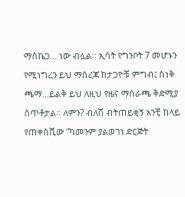ማስኬጋ… ነው ብሏል። ኢሳት የግንቦት 7 መሆኑን የሚነግረን ይህ ማሰረጃ ከታጋዮቹ ምግብ፤ ስነቅ ጫማ…ይልቅ ይህ ለዚህ የዜና ማሰራጫ ቅድሚያ ሰጥቶታል። ለምን? ብለሽ ብትጠይቂኝ አንቺ ከላይ የጠቀስሺው “ካመንም ያልወገነ ድርጅት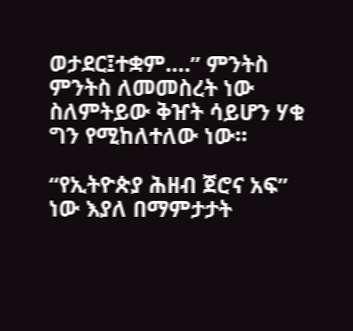ወታደር፤ተቋም….” ምንትስ ምንትስ ለመመስረት ነው ስለምትይው ቅዠት ሳይሆን ሃቁ ግን የሚከለተለው ነው።

“የኢትዮጵያ ሕዘብ ጀሮና አፍ” ነው እያለ በማምታታት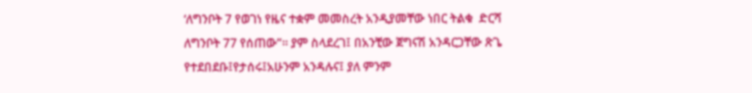‘ለግንቦት 7 የወገነ የዜና ተቋም መመስረት አንዲያመቸው ነበር ትልቁ  ድርሻ ለግንቦት 77 የሰጠው”። ያም ስላደረገ፤ በአንቺው ጀግናሽ አንዳርጋቸው ጽጌ የተደበደቡ፤የታሰሩ፤አሁንም አንዳሉና፤ ያለ ምንም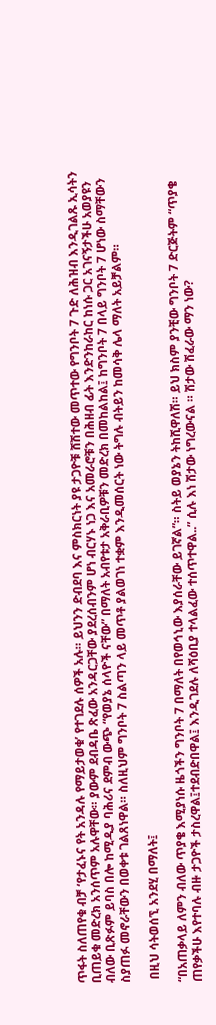ጥፋት ስለጠየቁ ብቻ ‘የታፈኑና የት አንዳሉ የማይታወቁ’ የተገደሉ ሰዎች አሉ። ይህንን ድብደባ እና ምስክርነት ያዩ ታጋዮቹ ሸሽተው መጥተው የግንቦት 7 ጉድ ለሕዝብ እንዲገልጹ ኢሳትን ቢጠይቁ መድረክ አንሰጥም አሉዋቸው። ያውም ደብዳቤ ጽፈው አንዳርጋቸው ያደረሰብንም ሆነ ብርሃኑ ነጋ እና አመራሮቹን በሕዘብ ፊት እንድንከራከር ከነሱ ጋር አገናኝታችሁ አወያዩን ብለው ቢጽፉም ይባስ በሎ ከሚዲያ ባሕሪና ደምብ ውጭ “የወያኔ ሰላዮች ናቸው” በማለት አብየቱታ አቅራቢዎቹን መድረክ በመከልከል፤ ከግንቦት 7 በላይ ግንቦት 7 ሆነው ስማቸውን ስያጠፉ መኖራቸውን በወቀቱ ገልጸነዋል። ስለዚህም ግንቦት 7 ስልጣን ላይ መጥቶ ያልወገነ ተቋም እንዲመሰርት ነው ትግሉ ብትይን ከመሳቅ ሌላ ማለት አይቻልም።

 በዚህ ሳትወሰኚ አንደሂ በማለት፤

“በአጠቃላይ ለምን ብለው ጥያቄ እሚያነሱ ዜጎችን ግንቦት 7 በማለት በየወኅኒው እያሰራቸው ይገኛል”። ስትይ ወያኔን ትከሺዋለሽ። ይህ ክስም ያንቺው ግንቦት 7 ድርጅትም “ጥያቄ ጠየቃችሁ እየተባሉ ብዙ ታጋዮች ታስረዋል፤ተደብድበዋል፤ እንዲገደሉ ለሻዕቢያ ተላልፈው ተሰጥተዋል..” ሲሉ እነ ሽታው ነግረውናል ። ሽታው ሽፈራው ማን ነው?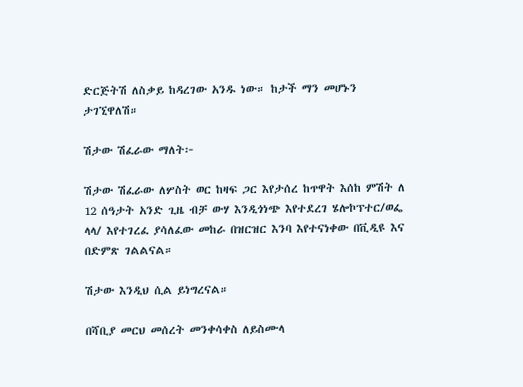ድርጅትሽ ለስቃይ ከዳረገው አንዱ ነው። ከታች ማን መሆኑን ታገኚዋለሽ።

ሽታው ሽፈራው ማለት፦

ሽታው ሽፈራው ለሦስት ወር ከዛፍ ጋር እየታሰረ ከጥዋት እሰከ ምሽት ለ 12 ሰዓታት አንድ ጊዜ ብቻ ውሃ እንዲጎነጭ እየተደረገ ሄሎኮፕተር/ወፌ ላላ/ እየተገረፈ ያሳለፈው መከራ በዝርዝር እንባ እየተናነቀው በቪዲዩ እና በድምጽ ገልልናል።

ሽታው እንዲህ ሲል ይነግረናል።

በሻቢያ መርህ መሰረት መንቀሳቀስ ለይስሙላ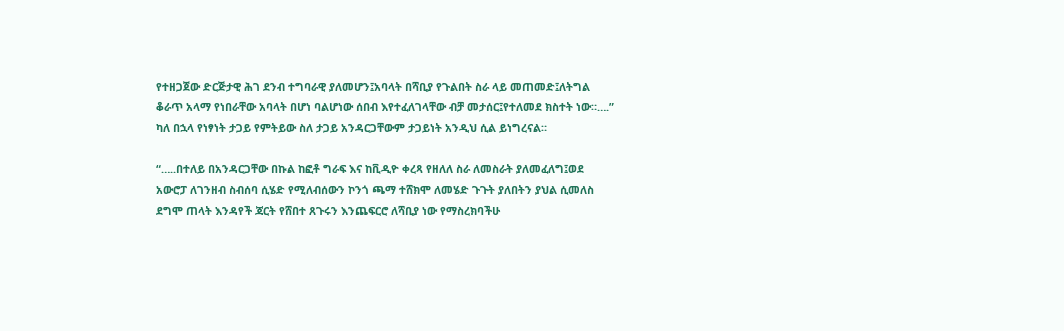የተዘጋጀው ድርጅታዊ ሕገ ደንብ ተግባራዊ ያለመሆን፤አባላት በሻቢያ የጉልበት ስራ ላይ መጠመድ፤ለትግል ቆራጥ አላማ የነበራቸው አባላት በሆነ ባልሆነው ሰበብ እየተፈለገላቸው ብቻ መታሰር፤የተለመደ ክስተት ነው።….” ካለ በኋላ የነፃነት ታጋይ የምትይው ስለ ታጋይ አንዳርጋቸውም ታጋይነት አንዲህ ሲል ይነግረናል።

“…..በተለይ በአንዳርጋቸው በኩል ከፎቶ ግራፍ እና ከቪዲዮ ቀረጻ የዘለለ ስራ ለመስራት ያለመፈለግ፤ወደ አውሮፓ ለገንዘብ ስብሰባ ሲሄድ የሚለብሰውን ኮንጎ ጫማ ተሸክሞ ለመሄድ ጉጉት ያለበትን ያህል ሲመለስ ደግሞ ጠላት እንዳየች ጃርት የሸበተ ጸጉሩን እንጨፍርሮ ለሻቢያ ነው የማስረክባችሁ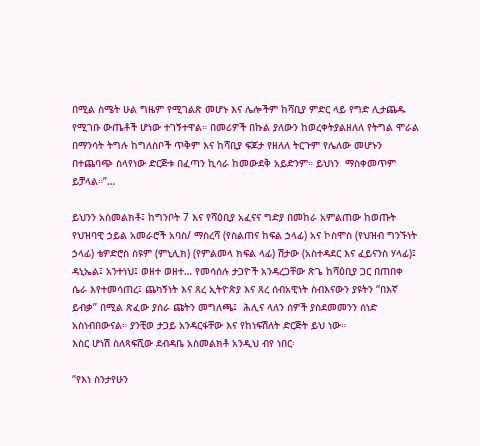በሚል ስሜት ሁል ግዜም የሚገልጽ መሆኑ እና ሌሎችም ከሻቢያ ምድር ላይ የግድ ሊታጨዱ የሚገቡ ውጤቶች ሆነው ተገኝተዋል። በመሪዎች በኩል ያለውን ከወረቀትያልዘለለ የትግል ሞራል በማንሳት ትግሉ ከግለስቦች ጥቅም እና ከሻቢያ ፍጆታ የዘለለ ትርጉም የሌለው መሆኑን በተጨባጭ ስላየነው ድርጅቱ በፈጣን ኪሳራ ከመውደቅ አይድንም። ይህነን  ማስቀመጥም ይቻላል።”…

ይህንን አስመልክቶ፤ ከግንቦት 7 እና የሻዕቢያ አፈናና ግድያ በመከራ አምልጠው ከወጡት የህዝባዊ ኃይል አመራሮች አባስ/ ማስረሻ (የስልጠና ከፍል ኃላፊ) አና ኮስሞስ (የህዝብ ግንኙነት ኃላፊ) ቴዎድሮስ ስዩም (ምኒሊክ) (የምልመላ ክፍል ላፊ) ሽታው (አስተዳደር እና ፈይናንስ ሃላፊ)፤ ዳኒኤል፤ አንተነህ፤ ወዘተ ወዘተ… የመሳሰሉ ታጋዮች አንዳረጋቸው ጽጌ ከሻዕቢያ ጋር በጠበቀ ሴራ እየተመሳጠረ፤ ጨካኝነት እና ጸረ ኢትዮጵያ እና ጸረ ሰብአዊነት ስብእናውን ያዩትን “በእኛ ይብቃ” በሚል ጽፈው ያሰራ ጩትን መግለጫ፤  ሕሊና ላለን ሰዎች ያስደመመንን ሰነድ አስነብበውናል። ያንቺወ ታጋይ አንዳርፋቸው እና የከነፍሽለት ድርጅት ይህ ነው።
እስር ሆነሽ ስለጻፍሺው ደብዳቤ አስመልክቶ አንዲህ ብየ ነበር፡

“የእነ ስንታየሁን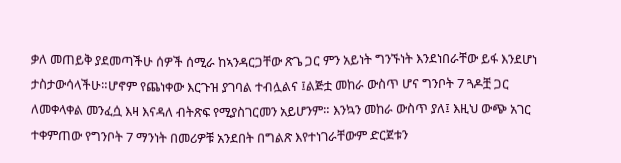ቃለ መጠይቅ ያደመጣችሁ ሰዎች ሰሚራ ከኣንዳርጋቸው ጽጌ ጋር ምን አይነት ግንኙነት እንደነበራቸው ይፋ እንደሆነ ታስታውሳላችሁ።ሆኖም የጨነቀው እርጉዝ ያገባል ተብሏልና ፤ልጅቷ መከራ ውስጥ ሆና ግንቦት 7 ጓዶቿ ጋር ለመቀላቀል መንፈሷ እዛ እናዳለ ብትጽፍ የሚያስገርመን አይሆንም። እንኳን መከራ ውስጥ ያለ፤ እዚህ ውጭ አገር ተቀምጠው የግንቦት 7 ማንነት በመሪዎቹ አንደበት በግልጽ እየተነገራቸውም ድርጀቱን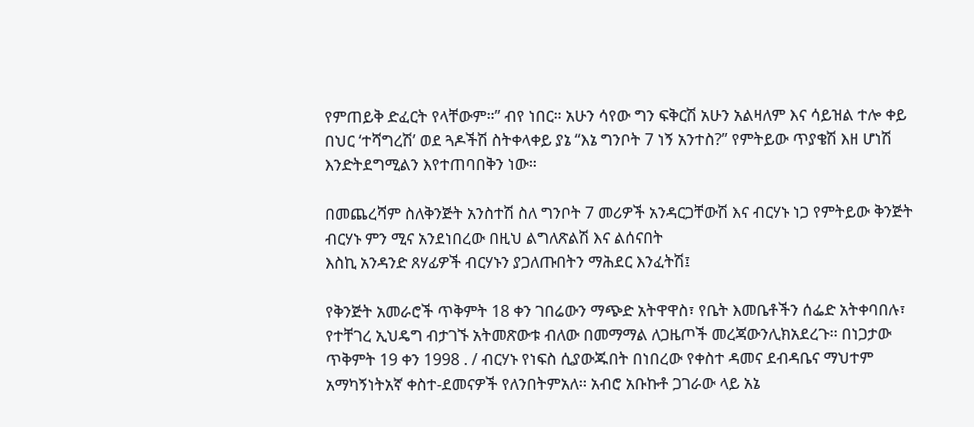የምጠይቅ ድፈርት የላቸውም።” ብየ ነበር። አሁን ሳየው ግን ፍቅርሽ አሁን አልዛለም እና ሳይዝል ተሎ ቀይ በህር ‘ተሻግረሽ’ ወደ ጓዶችሽ ስትቀላቀይ ያኔ “እኔ ግንቦት 7 ነኝ አንተስ?” የምትይው ጥያቄሽ እዘ ሆነሽ እንድትደግሚልን እየተጠባበቅን ነው።

በመጨረሻም ስለቅንጅት አንስተሽ ስለ ግንቦት 7 መሪዎች አንዳርጋቸውሽ እና ብርሃኑ ነጋ የምትይው ቅንጅት ብርሃኑ ምን ሚና አንደነበረው በዚህ ልግለጽልሽ እና ልሰናበት
እስኪ አንዳንድ ጸሃፊዎች ብርሃኑን ያጋለጡበትን ማሕደር እንፈትሽ፤

የቅንጅት አመራሮች ጥቅምት 18 ቀን ገበሬውን ማጭድ አትዋዋስ፣ የቤት እመቤቶችን ሰፌድ አትቀባበሉ፣ የተቸገረ ኢህዴግ ብታገኙ አትመጽውቱ ብለው በመማማል ለጋዜጦች መረጃውንሊክአደረጉ፡፡ በነጋታው ጥቅምት 19 ቀን 1998 . / ብርሃኑ የነፍስ ሲያውጁበት በነበረው የቀስተ ዳመና ደብዳቤና ማህተም አማካኝነትአኛ ቀስተ-ደመናዎች የለንበትምአለ፡፡ አብሮ አቡኩቶ ጋገራው ላይ አኔ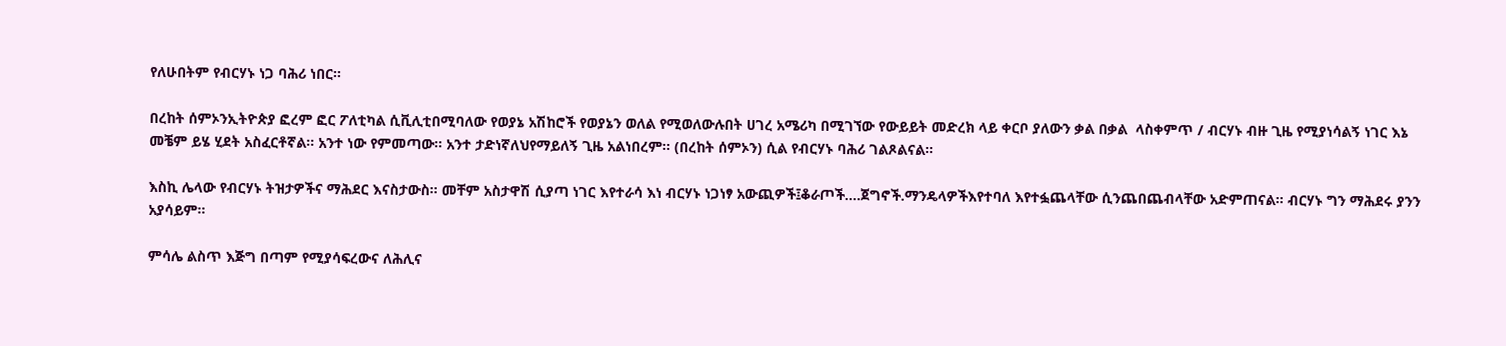የለሁበትም የብርሃኑ ነጋ ባሕሪ ነበር።

በረከት ሰምኦንኢትዮጵያ ፎረም ፎር ፖለቲካል ሲቪሊቲበሚባለው የወያኔ አሽከሮች የወያኔን ወለል የሚወለውሉበት ሀገረ አሜሪካ በሚገኘው የውይይት መድረክ ላይ ቀርቦ ያለውን ቃል በቃል  ላስቀምጥ / ብርሃኑ ብዙ ጊዜ የሚያነሳልኝ ነገር እኔ መቼም ይሄ ሂደት አስፈርቶኛል፡፡ አንተ ነው የምመጣው፡፡ አንተ ታድነኛለህየማይለኝ ጊዜ አልነበረም፡፡ (በረከት ሰምኦን) ሲል የብርሃኑ ባሕሪ ገልጾልናል።

እስኪ ሌላው የብርሃኑ ትዝታዎችና ማሕደር እናስታውስ። መቸም አስታዋሽ ሲያጣ ነገር እየተራሳ እነ ብርሃኑ ነጋነፃ አውጪዎች፤ቆራጦች….ጀግኖች.ማንዴላዎችእየተባለ እየተፏጨላቸው ሲንጨበጨብላቸው አድምጠናል። ብርሃኑ ግን ማሕደሩ ያንን አያሳይም።

ምሳሌ ልስጥ እጅግ በጣም የሚያሳፍረውና ለሕሊና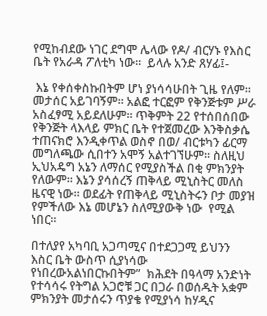የሚከብደው ነገር ደግሞ ሌላው የዶ/ ብርሃኑ የእስር ቤት የአራዳ ፖለቲካ ነው።  ይላሉ አንድ ጸሃፊ፤-

 እኔ የቀሰቀስኩበትም ሆነ ያነሳሳሁበት ጊዜ የለም፡፡ መታሰር አይገባኝም፡፡ አልፎ ተርፎም የቅንጅቱም ሥራ አስፈፃሚ አይደለሁም፡፡ ጥቅምት 22 የተሰበሰበው የቅንጅት ላእላይ ምክር ቤት የተጀመረው እንቅስቃሴ ተጠናክሮ እንዲቀጥል ወስኖ በወ/ ብርቱካን ፊርማ መግለጫው ሲበተን አሞኝ አልተገኘሁም፡፡ ስለዚህ ኢህአዴግ አኔን ለማሰር የሚያስችል በቂ ምክንያት የለውም፡፡ እኔን ያሳሰረኝ ጠቅላይ ሚኒስትር መለስ ዜናዊ ነው፡፡ ወደፊት የጠቅላይ ሚኒስትሩን ቦታ መያዝ የምችለው እኔ መሆኔን ስለሚያውቅ ነው  የሚል ነበር፡፡

በተለያየ አካባቢ አጋጣሚና በተደጋጋሚ ይህንን  እስር ቤት ውስጥ ሲያነሳው የነበረውአልነበርኩበትም”  ክሕደት በዓላማ አንድነት የተሳሳሩ የትግል አጋሮቹ ጋር በጋራ በወሰዱት አቋም ምክንያት መታሰሩን ጥያቄ የሚያነሳ ከሃዲና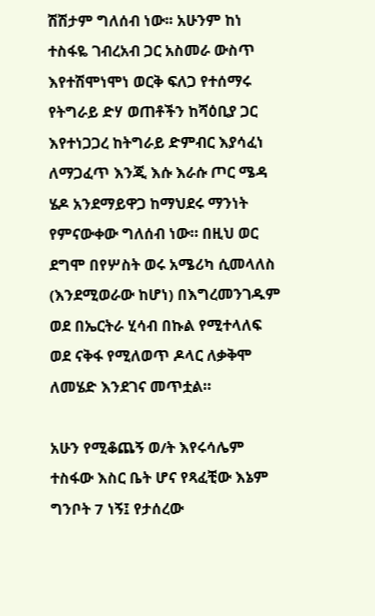ሽሽታም ግለሰብ ነው፡፡ አሁንም ከነ ተስፋዬ ገብረአብ ጋር አስመራ ውስጥ  እየተሽሞነሞነ ወርቅ ፍለጋ የተሰማሩ የትግራይ ድሃ ወጠቶችን ከሻዕቢያ ጋር እየተነጋጋረ ከትግራይ ድምብር እያሳፈነ ለማጋፈጥ እንጂ እሱ እራሱ ጦር ሜዳ ሄዶ አንደማይዋጋ ከማህደሩ ማንነት የምናውቀው ግለሰብ ነው። በዚህ ወር ደግሞ በየሦስት ወሩ አሜሪካ ሲመላለስ (እንደሚወራው ከሆነ) በእግረመንገዱም ወደ በኤርትራ ሂሳብ በኩል የሚተላለፍ ወደ ናቅፋ የሚለወጥ ዶላር ለቃቅሞ ለመሄድ እንደገና መጥቷል።

አሁን የሚቆጨኝ ወ/ት እየሩሳሌም ተስፋው እስር ቤት ሆና የጻፈቺው እኔም ግንቦት 7 ነኝ፤ የታሰረው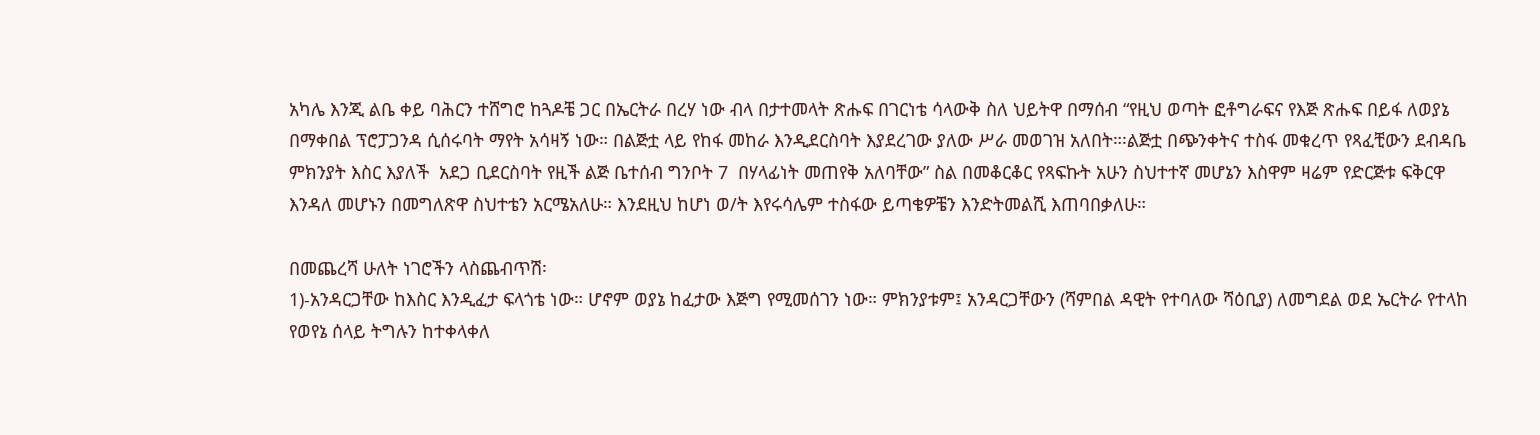አካሌ እንጂ ልቤ ቀይ ባሕርን ተሸግሮ ከጓዶቼ ጋር በኤርትራ በረሃ ነው ብላ በታተመላት ጽሑፍ በገርነቴ ሳላውቅ ስለ ህይትዋ በማሰብ “የዚህ ወጣት ፎቶግራፍና የእጅ ጽሑፍ በይፋ ለወያኔ በማቀበል ፕሮፓጋንዳ ሲሰሩባት ማየት አሳዛኝ ነው። በልጅቷ ላይ የከፋ መከራ እንዲደርስባት እያደረገው ያለው ሥራ መወገዝ አለበት።፡ልጅቷ በጭንቀትና ተስፋ መቁረጥ የጻፈቺውን ደብዳቤ ምክንያት እስር እያለች  አደጋ ቢደርስባት የዚች ልጅ ቤተሰብ ግንቦት 7  በሃላፊነት መጠየቅ አለባቸው” ስል በመቆርቆር የጻፍኩት አሁን ስህተተኛ መሆኔን እስዋም ዛሬም የድርጅቱ ፍቅርዋ እንዳለ መሆኑን በመግለጽዋ ስህተቴን አርሜአለሁ። እንደዚህ ከሆነ ወ/ት እየሩሳሌም ተስፋው ይጣቄዎቼን እንድትመልሺ እጠባበቃለሁ።

በመጨረሻ ሁለት ነገሮችን ላስጨብጥሽ፡
1)-አንዳርጋቸው ከእስር እንዲፈታ ፍላጎቴ ነው። ሆኖም ወያኔ ከፈታው እጅግ የሚመሰገን ነው። ምክንያቱም፤ አንዳርጋቸውን (ሻምበል ዳዊት የተባለው ሻዕቢያ) ለመግደል ወደ ኤርትራ የተላከ የወየኔ ሰላይ ትግሉን ከተቀላቀለ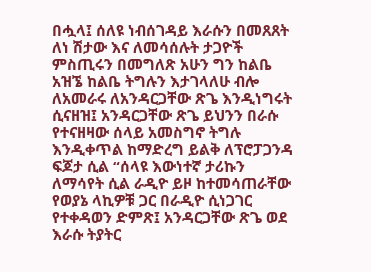በሗላ፤ ሰለዩ ነብሰገዳይ እራሱን በመጸጸት ለነ ሽታው እና ለመሳሰሉት ታጋዮች ምስጢሩን በመግለጽ አሁን ግን ከልቤ አዝኜ ከልቤ ትግሉን እታገላለሁ ብሎ ለአመራሩ ለአንዳርጋቸው ጽጌ እንዲነግሩት ሲናዘዝ፤ አንዳርጋቸው ጽጌ ይህንን በራሱ የተናዘዛው ሰላይ አመስግኖ ትግሉ እንዲቀጥል ከማድረግ ይልቅ ለፕሮፓጋንዳ ፍጆታ ሲል “ሰላዩ እውነተኛ ታሪኩን ለማሳየት ሲል ራዲዮ ይዞ ከተመሳጠራቸው የወያኔ ላኪዎቹ ጋር በራዲዮ ሲነጋገር የተቀዳወን ድምጽ፤ አንዳርጋቸው ጽጌ ወደ እራሱ ትያትር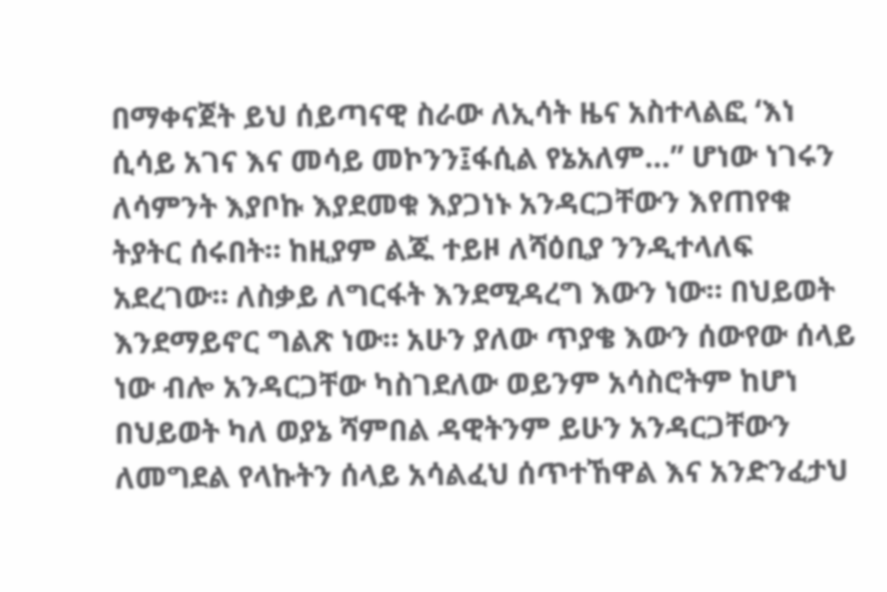በማቀናጀት ይህ ሰይጣናዊ ስራው ለኢሳት ዜና አስተላልፎ ‘እነ ሲሳይ አገና እና መሳይ መኮንን፤ፋሲል የኔአለም…” ሆነው ነገሩን ለሳምንት እያቦኩ እያደመቁ እያጋነኑ አንዳርጋቸውን እየጠየቁ ትያትር ሰሩበት። ከዚያም ልጁ ተይዞ ለሻዕቢያ ንንዲተላለፍ አደረገው። ለስቃይ ለግርፋት እንደሚዳረግ እውን ነው። በህይወት እንደማይኖር ግልጽ ነው። አሁን ያለው ጥያቄ እውን ሰውየው ሰላይ ነው ብሎ አንዳርጋቸው ካስገደለው ወይንም አሳስሮትም ከሆነ በህይወት ካለ ወያኔ ሻምበል ዳዊትንም ይሁን አንዳርጋቸውን ለመግደል የላኩትን ሰላይ አሳልፈህ ሰጥተኸዋል እና አንድንፈታህ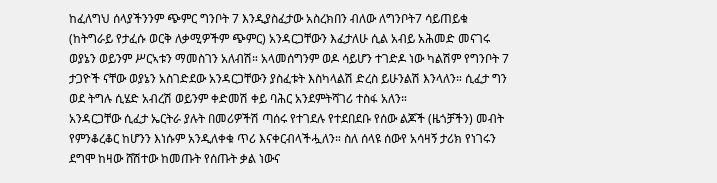ከፈለግህ ሰላያችንንም ጭምር ግንቦት 7 እንዲያስፈታው አስረክበን ብለው ለግንቦት7 ሳይጠይቁ (ከትግራይ የታፈሱ ወርቅ ለቃሚዎችም ጭምር) አንዳርጋቸውን እፈታለሁ ሲል አብይ አሕመድ መናገሩ ወያኔን ወይንም ሥርኣቱን ማመስገን አለብሽ። አላመሰግንም ወዶ ሳይሆን ተገድዶ ነው ካልሽም የግንቦት 7 ታጋዮች ናቸው ወያኔን አስገድደው አንዳርጋቸውን ያስፈቱት እስካላልሽ ድረስ ይሁንልሽ እንላለን። ሲፈታ ግን ወደ ትግሉ ሲሄድ አብረሽ ወይንም ቀድመሽ ቀይ ባሕር አንደምትሻገሪ ተስፋ አለን።
አንዳርጋቸው ሲፈታ ኤርትራ ያሉት በመሪዎችሽ ጣሰሩ የተገደሉ የተደበደቡ የሰው ልጆች (ዜጎቻችን) መብት የምንቆረቆር ከሆንን እነሱም አንዲለቀቁ ጥሪ እናቀርብላችሗለን። ስለ ሰላዩ ሰውየ አሳዛኝ ታሪክ የነገሩን ደግሞ ከዛው ሸሽተው ከመጡት የሰጡት ቃል ነውና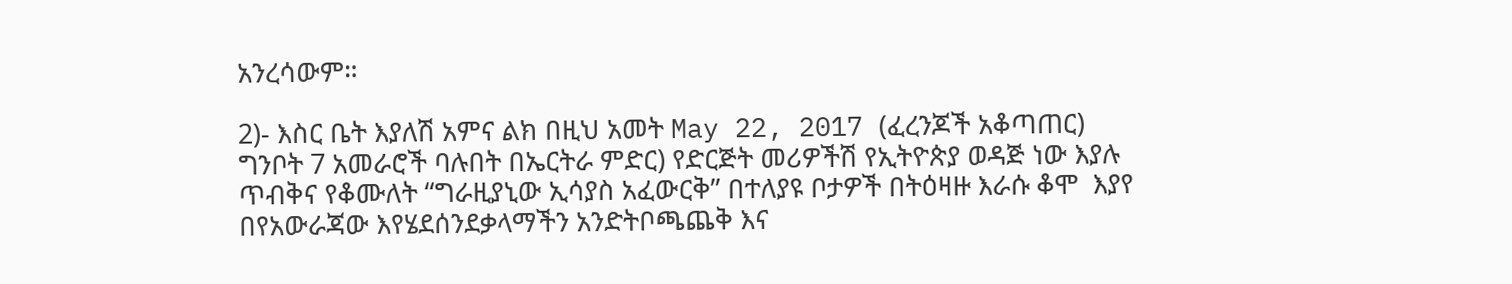አንረሳውም።

2)- እስር ቤት እያለሽ አምና ልክ በዚህ አመት May 22, 2017 (ፈረንጆች አቆጣጠር) ግንቦት 7 አመራሮች ባሉበት በኤርትራ ምድር) የድርጅት መሪዎችሽ የኢትዮጵያ ወዳጅ ነው እያሉ ጥብቅና የቆሙለት “ግራዚያኒው ኢሳያስ አፈውርቅ” በተለያዩ ቦታዎች በትዕዛዙ እራሱ ቆሞ  እያየ በየአውራጃው እየሄደሰንደቃላማችን አንድትቦጫጨቅ እና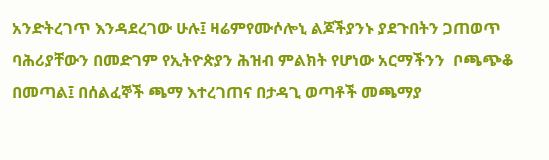አንድትረገጥ እንዳደረገው ሁሉ፤ ዛሬምየሙሶሎኒ ልጆችያንኑ ያደጉበትን ጋጠወጥ ባሕሪያቸውን በመድገም የኢትዮጵያን ሕዝብ ምልክት የሆነው አርማችንን  ቦጫጭቆ በመጣል፤ በሰልፈኞች ጫማ እተረገጠና በታዳጊ ወጣቶች መጫማያ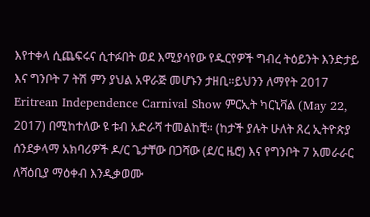እየተቀላ ሲጨፍሩና ሲተፉበት ወደ እሚያሳየው የዱርየዎች ግብረ ትዕይንት እንድታይ እና ግንቦት 7 ትሽ ምን ያህል አዋራጅ መሆኑን ታዘቢ።ይህንን ለማየት 2017 Eritrean Independence Carnival Show ምርኢት ካርኒቫል (May 22, 2017) በሚከተለው ዩ ቱብ አድራሻ ተመልከቺ። (ከታች ያሉት ሁለት ጸረ ኢትዮጵያ ሰንደቃላማ አክባሪዎች ዶ/ር ጌታቸው በጋሻው (ደ/ር ዜሮ) እና የግንቦት 7 አመራራር ለሻዕቢያ ማዕቀብ እንዲቃወሙ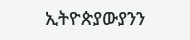ኢትዮጵያውያንን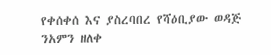የቀሰቀሰ እና ያስረባበረ የሻዕቢያው ወዳጅ ንአምን ዘለቀ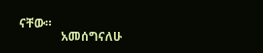ናቸው።
              አመሰግናለሁ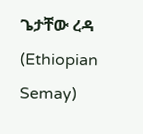ጌታቸው ረዳ (Ethiopian Semay)